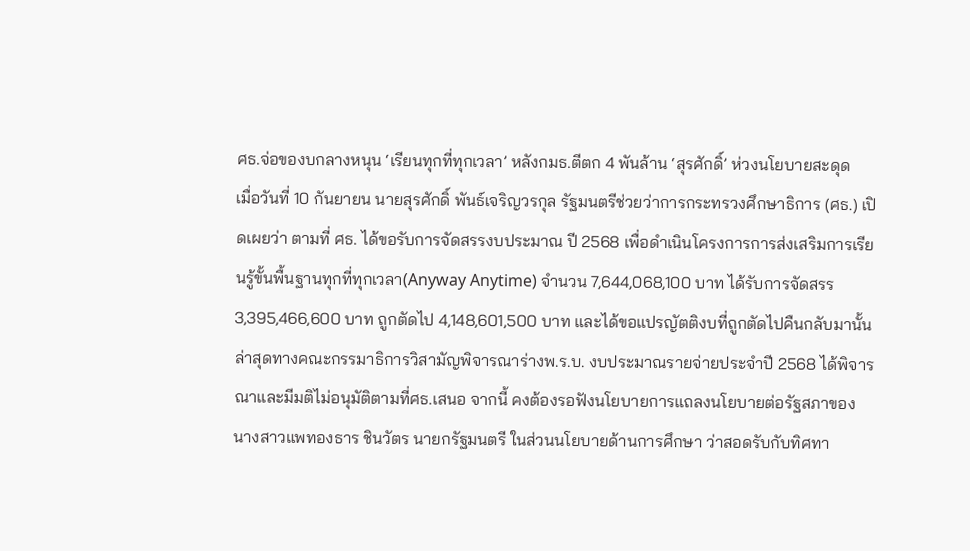ศธ.จ่อของบกลางหนุน ‘เรียนทุกที่ทุกเวลา’ หลังกมธ.ตีตก 4 พันล้าน ‘สุรศักดิ์’ ห่วงนโยบายสะดุด
เมื่อวันที่ 10 กันยายน นายสุรศักดิ์ พันธ์เจริญวรกุล รัฐมนตรีช่วยว่าการกระทรวงศึกษาธิการ (ศธ.) เปิดเผยว่า ตามที่ ศธ. ได้ขอรับการจัดสรรงบประมาณ ปี 2568 เพื่อดำเนินโครงการการส่งเสริมการเรียนรู้ขั้นพื้นฐานทุกที่ทุกเวลา(Anyway Anytime) จำนวน 7,644,068,100 บาท ได้รับการจัดสรร 3,395,466,600 บาท ถูกตัดไป 4,148,601,500 บาท และได้ขอแปรญัตติงบที่ถูกตัดไปคืนกลับมานั้น ล่าสุดทางคณะกรรมาธิการวิสามัญพิจารณาร่างพ.ร.บ. งบประมาณรายจ่ายประจำปี 2568 ได้พิจารณาและมีมติไม่อนุมัติตามที่ศธ.เสนอ จากนี้ คงต้องรอฟังนโยบายการแถลงนโยบายต่อรัฐสภาของ นางสาวแพทองธาร ชินวัตร นายกรัฐมนตรี ในส่วนนโยบายด้านการศึกษา ว่าสอดรับกับทิศทา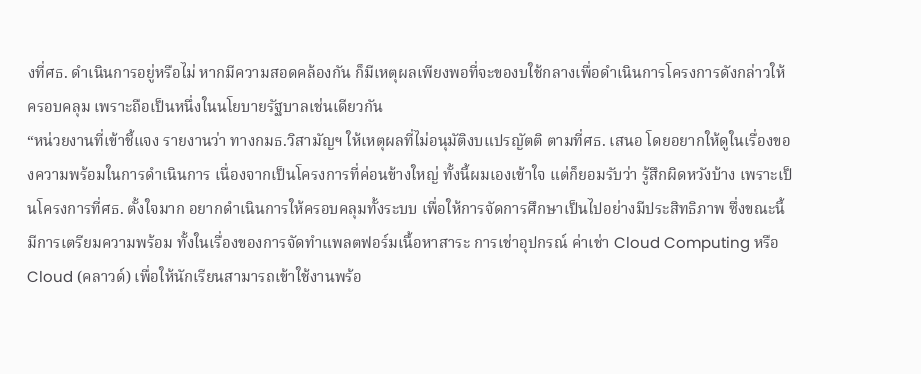งที่ศธ. ดำเนินการอยู่หรือไม่ หากมีความสอดคล้องกัน ก็มีเหตุผลเพียงพอที่จะของบใช้กลางเพื่อดำเนินการโครงการดังกล่าวให้ครอบคลุม เพราะถือเป็นหนึ่งในนโยบายรัฐบาลเช่นเดียวกัน
“หน่วยงานที่เข้าชี้แจง รายงานว่า ทางกมธ.วิสามัญฯ ให้เหตุผลที่ไม่อนุมัติงบแปรญัตติ ตามที่ศธ. เสนอ โดยอยากให้ดูในเรื่องของความพร้อมในการดำเนินการ เนื่องจากเป็นโครงการที่ค่อนข้างใหญ่ ทั้งนี้ผมเองเข้าใจ แต่ก็ยอมรับว่า รู้สึกผิดหวังบ้าง เพราะเป็นโครงการที่ศธ. ตั้งใจมาก อยากดำเนินการให้ครอบคลุมทั้งระบบ เพื่อให้การจัดการศึกษาเป็นไปอย่างมีประสิทธิภาพ ซึ่งขณะนี้ มีการเตรียมความพร้อม ทั้งในเรื่องของการจัดทำแพลตฟอร์มเนื้อหาสาระ การเช่าอุปกรณ์ ค่าเช่า Cloud Computing หรือ Cloud (คลาวด์) เพื่อให้นักเรียนสามารถเข้าใช้งานพร้อ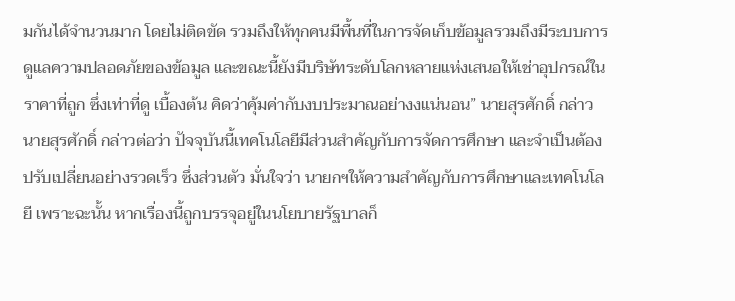มกันได้จำนวนมาก โดยไม่ติดขัด รวมถึงให้ทุกคนมีพื้นที่ในการจัดเก็บข้อมูลรวมถึงมีระบบการดูแลความปลอดภัยของข้อมูล และขณะนี้ยังมีบริษัทระดับโลกหลายแห่งเสนอให้เช่าอุปกรณ์ในราคาที่ถูก ซึ่งเท่าที่ดู เบื้องต้น คิดว่าคุ้มค่ากับงบประมาณอย่างงแน่นอน” นายสุรศักดิ์ กล่าว
นายสุรศักดิ์ กล่าวต่อว่า ปัจจุบันนี้เทคโนโลยีมีส่วนสำคัญกับการจัดการศึกษา และจำเป็นต้องปรับเปลี่ยนอย่างรวดเร็ว ซึ่งส่วนตัว มั่นใจว่า นายกฯให้ความสำคัญกับการศึกษาและเทคโนโลยี เพราะฉะนั้น หากเรื่องนี้ถูกบรรจุอยู่ในนโยบายรัฐบาลก็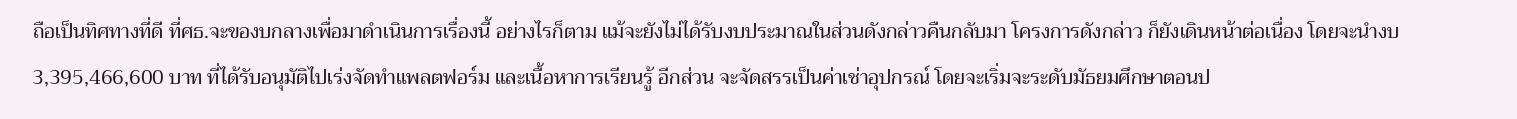ถือเป็นทิศทางที่ดี ที่ศธ.จะของบกลางเพื่อมาดำเนินการเรื่องนี้ อย่างไรก็ตาม แม้จะยังไม่ได้รับงบประมาณในส่วนดังกล่าวคืนกลับมา โครงการดังกล่าว ก็ยังเดินหน้าต่อเนื่อง โดยจะนำงบ 3,395,466,600 บาท ที่ได้รับอนุมัติไปเร่งจัดทำแพลตฟอร์ม และเนื้อหาการเรียนรู้ อีกส่วน จะจัดสรรเป็นค่าเช่าอุปกรณ์ โดยจะเริ่มจะระดับมัธยมศึกษาตอนป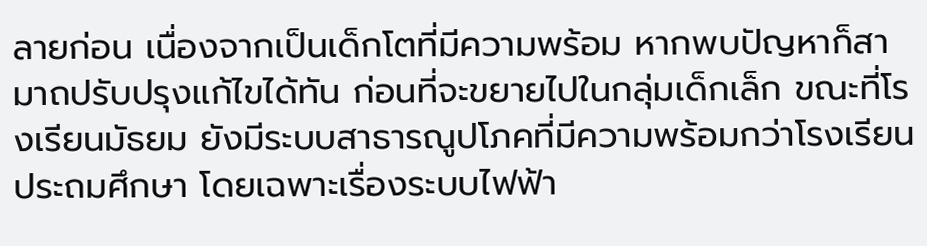ลายก่อน เนื่องจากเป็นเด็กโตที่มีความพร้อม หากพบปัญหาก็สามาถปรับปรุงแก้ไขได้ทัน ก่อนที่จะขยายไปในกลุ่มเด็กเล็ก ขณะที่โรงเรียนมัธยม ยังมีระบบสาธารณูปโภคที่มีความพร้อมกว่าโรงเรียนประถมศึกษา โดยเฉพาะเรื่องระบบไฟฟ้า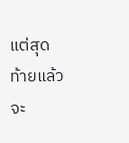แต่สุดท้ายแล้ว จะ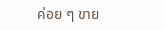ค่อย ๆ ขาย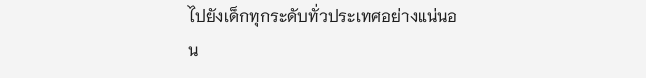ไปยังเด็กทุกระดับทั่วประเทศอย่างแน่นอน